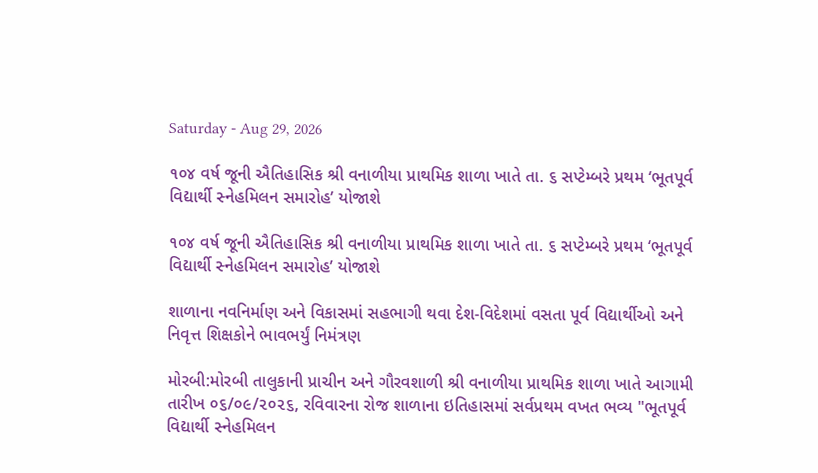Saturday - Aug 29, 2026

૧૦૪ વર્ષ જૂની ઐતિહાસિક શ્રી વનાળીયા પ્રાથમિક શાળા ખાતે તા. ૬ સપ્ટેમ્બરે પ્રથમ ‘ભૂતપૂર્વ વિદ્યાર્થી સ્નેહમિલન સમારોહ’ યોજાશે

૧૦૪ વર્ષ જૂની ઐતિહાસિક શ્રી વનાળીયા પ્રાથમિક શાળા ખાતે તા. ૬ સપ્ટેમ્બરે પ્રથમ ‘ભૂતપૂર્વ વિદ્યાર્થી સ્નેહમિલન સમારોહ’ યોજાશે

શાળાના નવનિર્માણ અને વિકાસમાં સહભાગી થવા દેશ-વિદેશમાં વસતા પૂર્વ વિદ્યાર્થીઓ અને નિવૃત્ત શિક્ષકોને ભાવભર્યું નિમંત્રણ

મોરબી:મોરબી તાલુકાની પ્રાચીન અને ગૌરવશાળી શ્રી વનાળીયા પ્રાથમિક શાળા ખાતે આગામી તારીખ ૦૬/૦૯/૨૦૨૬, રવિવારના રોજ શાળાના ઇતિહાસમાં સર્વપ્રથમ વખત ભવ્ય "ભૂતપૂર્વ વિદ્યાર્થી સ્નેહમિલન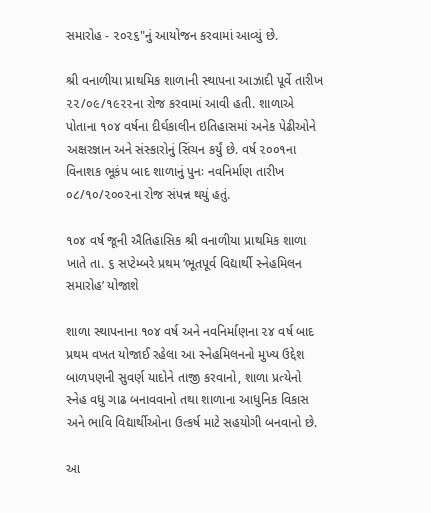સમારોહ - ૨૦૨૬"નું આયોજન કરવામાં આવ્યું છે.

શ્રી વનાળીયા પ્રાથમિક શાળાની સ્થાપના આઝાદી પૂર્વે તારીખ ૨૨/૦૯/૧૯૨૨ના રોજ કરવામાં આવી હતી. શાળાએ પોતાના ૧૦૪ વર્ષના દીર્ઘકાલીન ઇતિહાસમાં અનેક પેઢીઓને અક્ષરજ્ઞાન અને સંસ્કારોનું સિંચન કર્યું છે. વર્ષ ૨૦૦૧ના વિનાશક ભૂકંપ બાદ શાળાનું પુનઃ નવનિર્માણ તારીખ ૦૮/૧૦/૨૦૦૨ના રોજ સંપન્ન થયું હતું.

૧૦૪ વર્ષ જૂની ઐતિહાસિક શ્રી વનાળીયા પ્રાથમિક શાળા ખાતે તા. ૬ સપ્ટેમ્બરે પ્રથમ ‘ભૂતપૂર્વ વિદ્યાર્થી સ્નેહમિલન સમારોહ’ યોજાશે

શાળા સ્થાપનાના ૧૦૪ વર્ષ અને નવનિર્માણના ૨૪ વર્ષ બાદ પ્રથમ વખત યોજાઈ રહેલા આ સ્નેહમિલનનો મુખ્ય ઉદ્દેશ બાળપણની સુવર્ણ યાદોને તાજી કરવાનો, શાળા પ્રત્યેનો સ્નેહ વધુ ગાઢ બનાવવાનો તથા શાળાના આધુનિક વિકાસ અને ભાવિ વિદ્યાર્થીઓના ઉત્કર્ષ માટે સહયોગી બનવાનો છે.

આ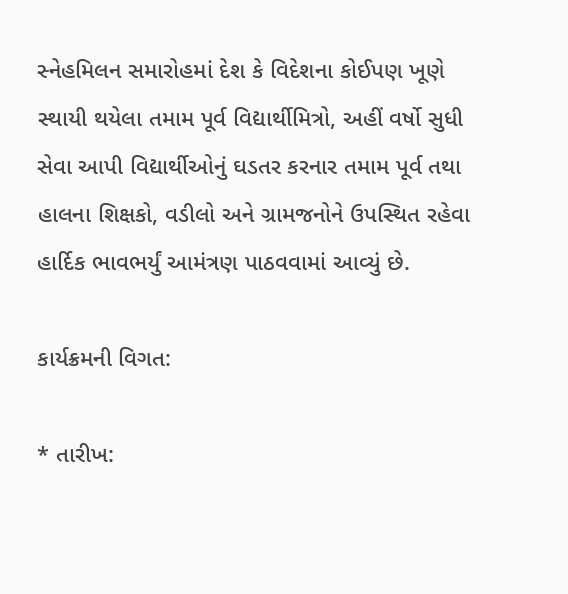સ્નેહમિલન સમારોહમાં દેશ કે વિદેશના કોઈપણ ખૂણે સ્થાયી થયેલા તમામ પૂર્વ વિદ્યાર્થીમિત્રો, અહીં વર્ષો સુધી સેવા આપી વિદ્યાર્થીઓનું ઘડતર કરનાર તમામ પૂર્વ તથા હાલના શિક્ષકો, વડીલો અને ગ્રામજનોને ઉપસ્થિત રહેવા હાર્દિક ભાવભર્યું આમંત્રણ પાઠવવામાં આવ્યું છે.

કાર્યક્રમની વિગત:

* તારીખ: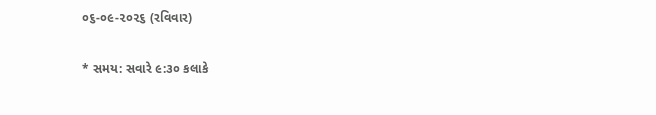૦૬-૦૯-૨૦૨૬ (રવિવાર)

* સમય: સવારે ૯:૩૦ કલાકે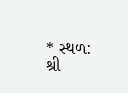* સ્થળ: શ્રી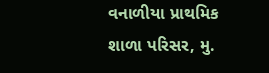વનાળીયા પ્રાથમિક શાળા પરિસર, મુ.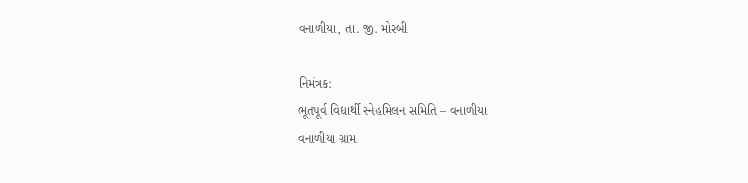વનાળીયા, તા. જી. મોરબી

નિમંત્રક:
ભૂતપૂર્વ વિદ્યાર્થી સ્નેહમિલન સમિતિ – વનાળીયા
વનાળીયા ગ્રામ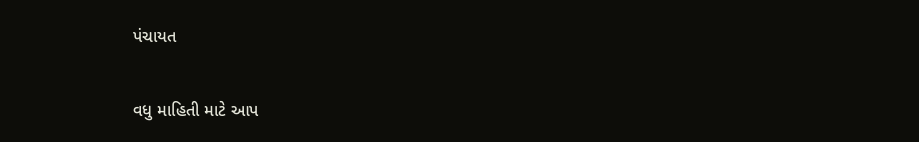પંચાયત

વધુ માહિતી માટે આપ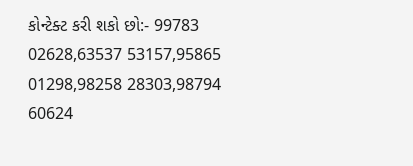કોન્ટેક્ટ કરી શકો છો:- 99783 02628,63537 53157,95865 01298,98258 28303,98794 60624